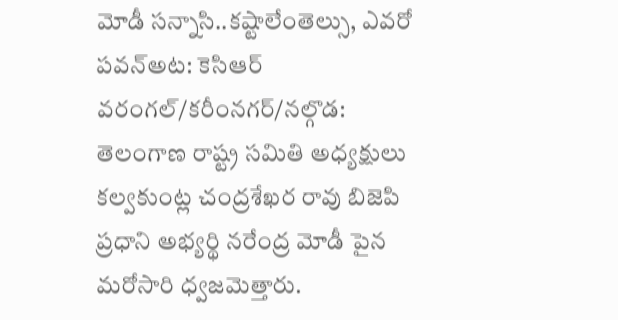మోడీ సన్నాసి..కష్టాలేంతెల్సు, ఎవరో పవన్అట: కెసిఆర్
వరంగల్/కరీంనగర్/నల్గొడ: తెలంగాణ రాష్ట్ర సమితి అధ్యక్షులు కల్వకుంట్ల చంద్రశేఖర రావు బిజెపి ప్రధాని అభ్యర్థి నరేంద్ర మోడీ పైన మరోసారి ధ్వజమెత్తారు.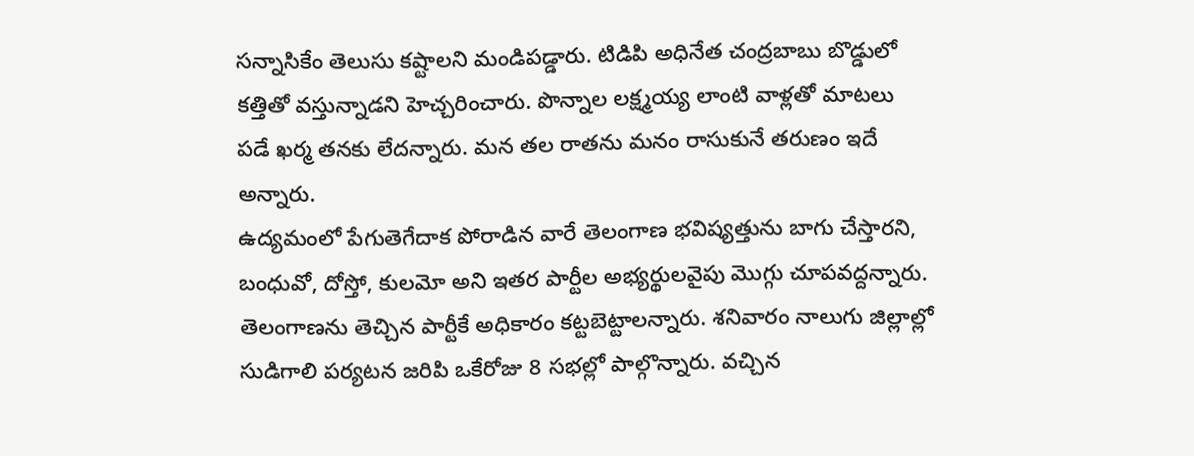సన్నాసికేం తెలుసు కష్టాలని మండిపడ్డారు. టిడిపి అధినేత చంద్రబాబు బొడ్డులో కత్తితో వస్తున్నాడని హెచ్చరించారు. పొన్నాల లక్ష్మయ్య లాంటి వాళ్లతో మాటలు పడే ఖర్మ తనకు లేదన్నారు. మన తల రాతను మనం రాసుకునే తరుణం ఇదే అన్నారు.
ఉద్యమంలో పేగుతెగేదాక పోరాడిన వారే తెలంగాణ భవిష్యత్తును బాగు చేస్తారని, బంధువో, దోస్తో, కులమో అని ఇతర పార్టీల అభ్యర్థులవైపు మొగ్గు చూపవద్దన్నారు. తెలంగాణను తెచ్చిన పార్టీకే అధికారం కట్టబెట్టాలన్నారు. శనివారం నాలుగు జిల్లాల్లో సుడిగాలి పర్యటన జరిపి ఒకేరోజు 8 సభల్లో పాల్గొన్నారు. వచ్చిన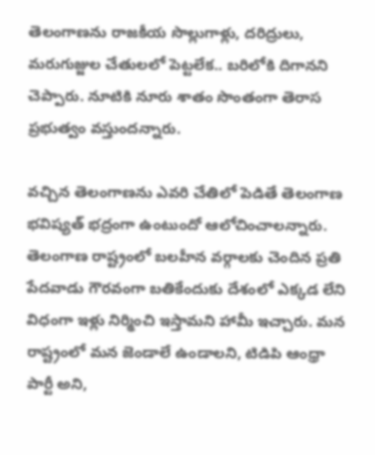తెలంగాణను రాజకీయ సొల్లుగాళ్లు, దరిద్రులు, మరుగుజ్జుల చేతులలో పెట్టలేక.. బరిలోకి దిగానని చెప్పారు. నూటికి నూరు శాతం సొంతంగా తెరాస ప్రభుత్వం వస్తుందన్నారు.

వచ్చిన తెలంగాణను ఎవరి చేతిలో పెడితే తెలంగాణ భవిష్యత్ భద్రంగా ఉంటుందో ఆలోచించాలన్నారు. తెలంగాణ రాష్ట్రంలో బలహీన వర్గాలకు చెందిన ప్రతి పేదవాడు గౌరవంగా బతికేందుకు దేశంలో ఎక్కడ లేని విధంగా ఇళ్లు నిర్మించి ఇస్తామని హామీ ఇచ్చారు. మన రాష్ట్రంలో మన జెండాలే ఉండాలని, టిడిపి ఆంధ్రా పార్టీ అని,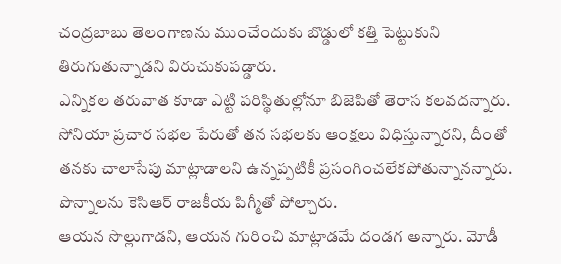చంద్రబాబు తెలంగాణను ముంచేందుకు బొడ్డులో కత్తి పెట్టుకుని తిరుగుతున్నాడని విరుచుకుపడ్డారు.
ఎన్నికల తరువాత కూడా ఎట్టి పరిస్థితుల్లోనూ బిజెపితో తెరాస కలవదన్నారు. సోనియా ప్రచార సభల పేరుతో తన సభలకు ఆంక్షలు విధిస్తున్నారని, దీంతో తనకు చాలాసేపు మాట్లాడాలని ఉన్నప్పటికీ ప్రసంగించలేకపోతున్నానన్నారు. పొన్నాలను కెసిఆర్ రాజకీయ పిగ్మీతో పోల్చారు.
ఆయన సొల్లుగాడని, ఆయన గురించి మాట్లాడమే దండగ అన్నారు. మోడీ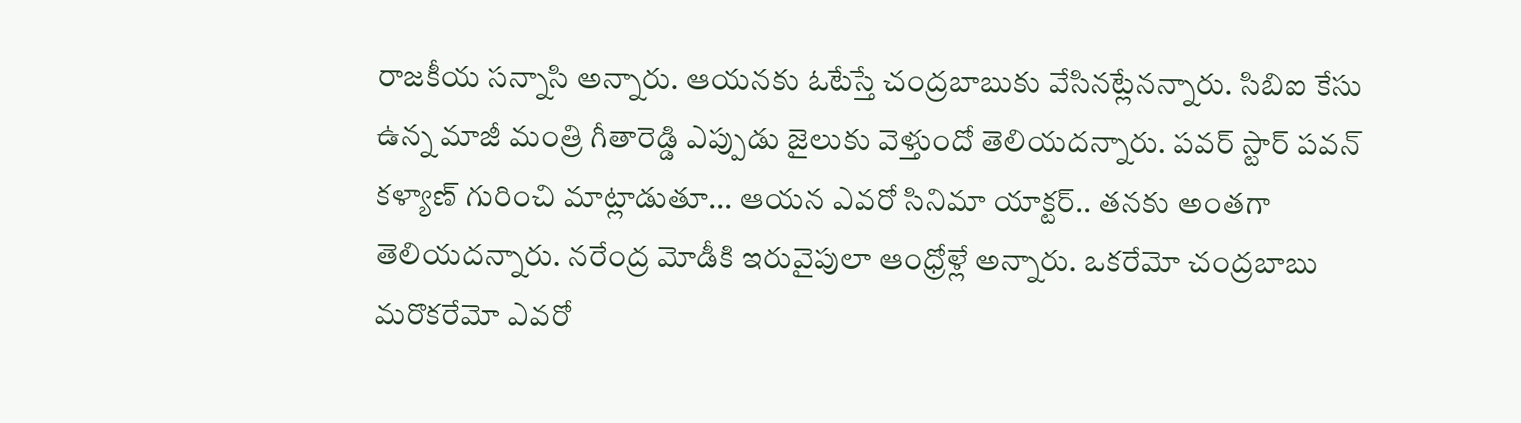రాజకీయ సన్నాసి అన్నారు. ఆయనకు ఓటేస్తే చంద్రబాబుకు వేసినట్లేనన్నారు. సిబిఐ కేసు ఉన్న మాజీ మంత్రి గీతారెడ్డి ఎప్పుడు జైలుకు వెళ్తుందో తెలియదన్నారు. పవర్ స్టార్ పవన్ కళ్యాణ్ గురించి మాట్లాడుతూ... ఆయన ఎవరో సినిమా యాక్టర్.. తనకు అంతగా తెలియదన్నారు. నరేంద్ర మోడీకి ఇరువైపులా ఆంధ్రోళ్లే అన్నారు. ఒకరేమో చంద్రబాబు మరొకరేమో ఎవరో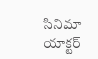సినిమా యాక్టర్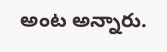అంట అన్నారు.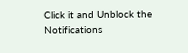Click it and Unblock the Notifications